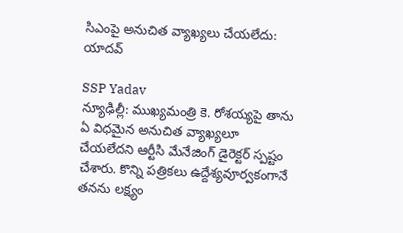సిఎంపై అనుచిత వ్యాఖ్యలు చేయలేదు: యాదవ్

SSP Yadav
న్యూఢిల్లీ: ముఖ్యమంత్రి కె. రోశయ్యపై తాను ఏ విధమైన అనుచిత వ్యాఖ్యలూ చేయలేదని ఆర్టీసి మేనేజింగ్ డైరెక్టర్ స్పష్టం చేశారు. కొన్ని పత్రికలు ఉద్దేశ్యవూర్వకంగానే తనను లక్ష్యం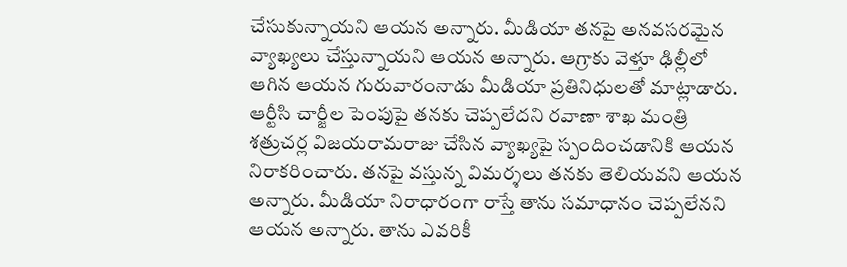చేసుకున్నాయని ఆయన అన్నారు. మీడియా తనపై అనవసరమైన వ్యాఖ్యలు చేస్తున్నాయని ఆయన అన్నారు. ఆగ్రాకు వెళ్తూ ఢిల్లీలో ఆగిన ఆయన గురువారంనాడు మీడియా ప్రతినిధులతో మాట్లాడారు. ఆర్టీసి చార్జీల పెంపుపై తనకు చెప్పలేదని రవాణా శాఖ మంత్రి శత్రుచర్ల విజయరామరాజు చేసిన వ్యాఖ్యపై స్పందించడానికి ఆయన నిరాకరించారు. తనపై వస్తున్న విమర్శలు తనకు తెలియవని ఆయన అన్నారు. మీడియా నిరాధారంగా రాస్తే తాను సమాధానం చెప్పలేనని ఆయన అన్నారు. తాను ఎవరికీ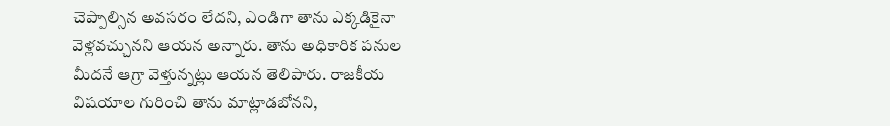చెప్పాల్సిన అవసరం లేదని, ఎండిగా తాను ఎక్కడికైనా వెళ్లవచ్చునని ఆయన అన్నారు. తాను అధికారిక పనుల మీదనే ఆగ్రా వెళ్తున్నట్లు ఆయన తెలిపారు. రాజకీయ విషయాల గురించి తాను మాట్లాడబోనని,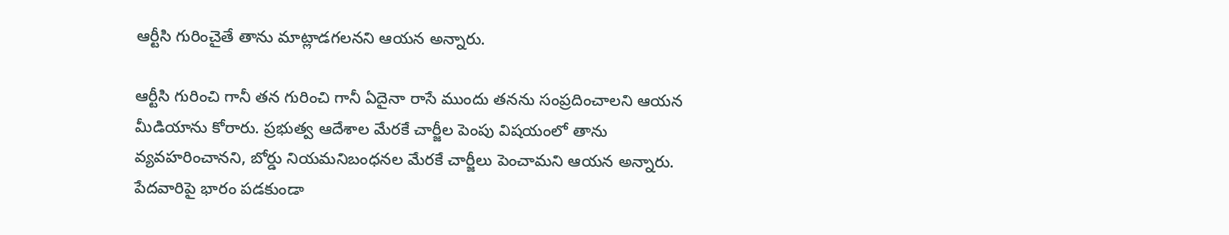ఆర్టీసి గురించైతే తాను మాట్లాడగలనని ఆయన అన్నారు.

ఆర్టీసి గురించి గానీ తన గురించి గానీ ఏదైనా రాసే ముందు తనను సంప్రదించాలని ఆయన మీడియాను కోరారు. ప్రభుత్వ ఆదేశాల మేరకే చార్జీల పెంపు విషయంలో తాను వ్యవహరించానని, బోర్డు నియమనిబంధనల మేరకే చార్జీలు పెంచామని ఆయన అన్నారు. పేదవారిపై భారం పడకుండా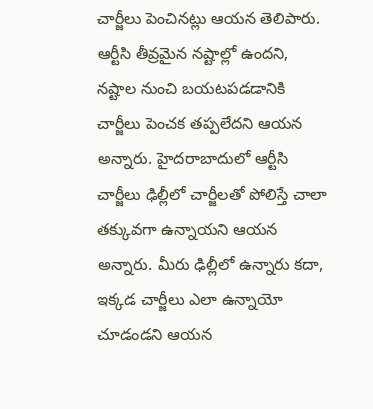చార్జీలు పెంచినట్లు ఆయన తెలిపారు. ఆర్టీసి తీవ్రమైన నష్టాల్లో ఉందని, నష్టాల నుంచి బయటపడడానికి చార్జీలు పెంచక తప్పలేదని ఆయన అన్నారు. హైదరాబాదులో ఆర్టీసి చార్జీలు ఢిల్లీలో చార్జీలతో పోలిస్తే చాలా తక్కువగా ఉన్నాయని ఆయన అన్నారు. మీరు ఢిల్లీలో ఉన్నారు కదా, ఇక్కడ చార్జీలు ఎలా ఉన్నాయో చూడండని ఆయన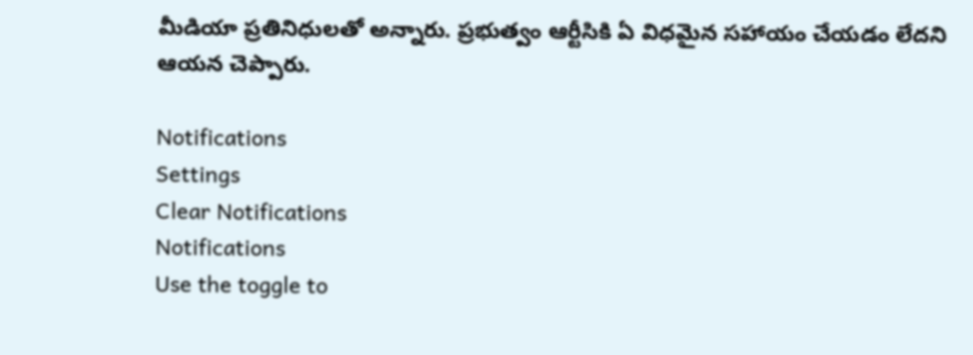మీడియా ప్రతినిధులతో అన్నారు. ప్రభుత్వం ఆర్టీసికి ఏ విధమైన సహాయం చేయడం లేదని ఆయన చెప్పారు.

Notifications
Settings
Clear Notifications
Notifications
Use the toggle to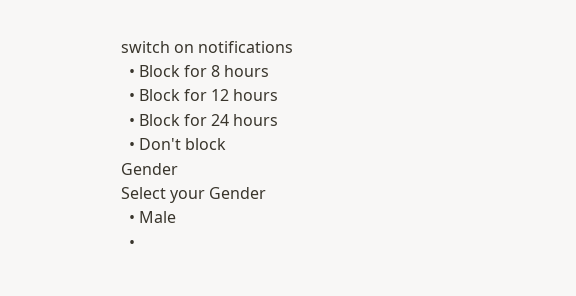switch on notifications
  • Block for 8 hours
  • Block for 12 hours
  • Block for 24 hours
  • Don't block
Gender
Select your Gender
  • Male
  •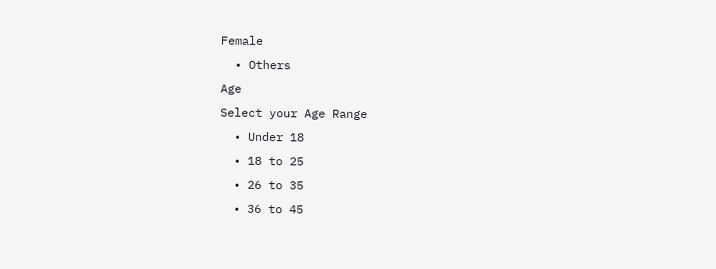Female
  • Others
Age
Select your Age Range
  • Under 18
  • 18 to 25
  • 26 to 35
  • 36 to 45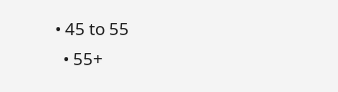• 45 to 55
  • 55+